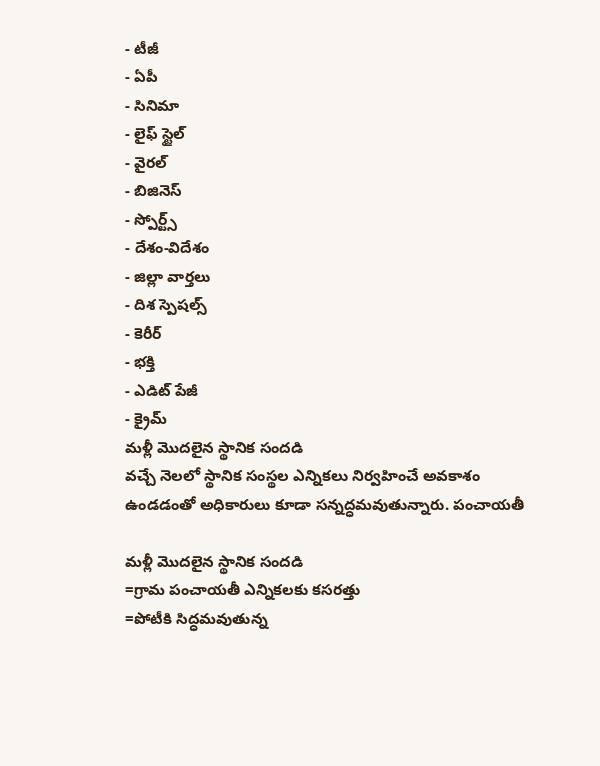- టీజీ
- ఏపీ
- సినిమా
- లైఫ్ స్టైల్
- వైరల్
- బిజినెస్
- స్పోర్ట్స్
- దేశం-విదేశం
- జిల్లా వార్తలు
- దిశ స్పెషల్స్
- కెరీర్
- భక్తి
- ఎడిట్ పేజీ
- క్రైమ్
మళ్లీ మొదలైన స్థానిక సందడి
వచ్చే నెలలో స్థానిక సంస్థల ఎన్నికలు నిర్వహించే అవకాశం ఉండడంతో అధికారులు కూడా సన్నద్ధమవుతున్నారు. పంచాయతీ

మళ్లీ మొదలైన స్థానిక సందడి
=గ్రామ పంచాయతీ ఎన్నికలకు కసరత్తు
=పోటీకి సిద్ధమవుతున్న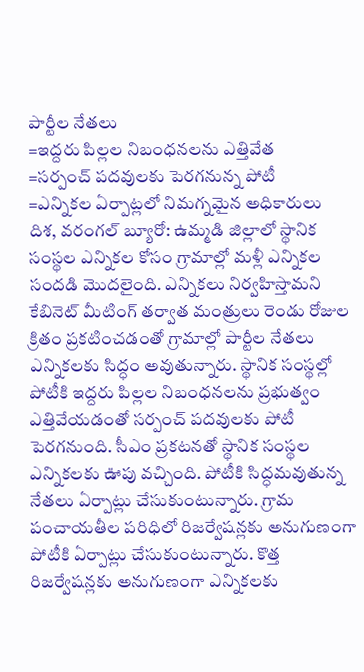పార్టీల నేతలు
=ఇద్దరు పిల్లల నిబంధనలను ఎత్తివేత
=సర్పంచ్ పదవులకు పెరగనున్న పోటీ
=ఎన్నికల ఏర్పాట్లలో నిమగ్నమైన అధికారులు
దిశ, వరంగల్ బ్యూరో: ఉమ్మడి జిల్లాలో స్థానిక సంస్థల ఎన్నికల కోసం గ్రామాల్లో మళ్లీ ఎన్నికల సందడి మొదలైంది. ఎన్నికలు నిర్వహిస్తామని కేబినెట్ మీటింగ్ తర్వాత మంత్రులు రెండు రోజుల క్రితం ప్రకటించడంతో గ్రామాల్లో పార్టీల నేతలు ఎన్నికలకు సిద్ధం అవుతున్నారు. స్థానిక సంస్థల్లో పోటీకి ఇద్దరు పిల్లల నిబంధనలను ప్రభుత్వం ఎత్తివేయడంతో సర్పంచ్ పదవులకు పోటీ పెరగనుంది. సీఎం ప్రకటనతో స్థానిక సంస్థల ఎన్నికలకు ఊపు వచ్చింది. పోటీకి సిద్ధమవుతున్న నేతలు ఏర్పాట్లు చేసుకుంటున్నారు. గ్రామ పంచాయతీల పరిధిలో రిజర్వేషన్లకు అనుగుణంగా పోటీకి ఏర్పాట్లు చేసుకుంటున్నారు. కొత్త రిజర్వేషన్లకు అనుగుణంగా ఎన్నికలకు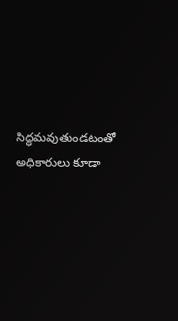సిద్ధమవుతుండటంతో అధికారులు కూడా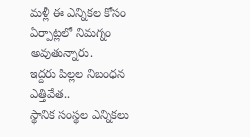మళ్లీ ఈ ఎన్నికల కోసం ఏర్పాట్లలో నిమగ్నం అవుతున్నారు.
ఇద్దరు పిల్లల నిబంధన ఎత్తివేత..
స్థానిక సంస్థల ఎన్నికలు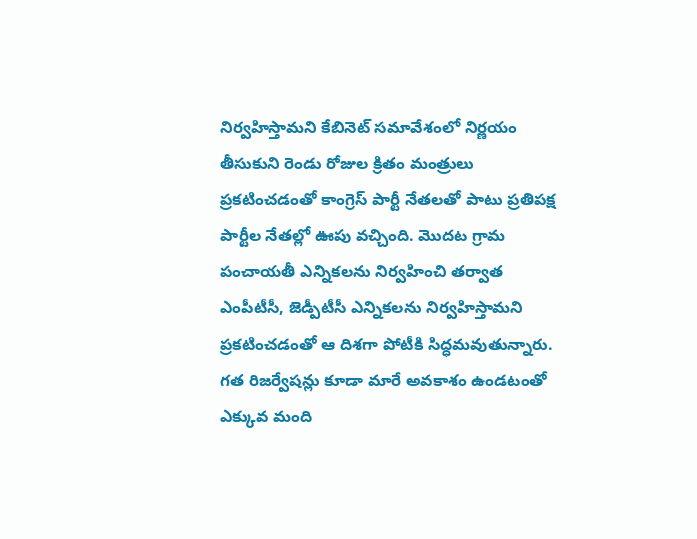నిర్వహిస్తామని కేబినెట్ సమావేశంలో నిర్ణయం తీసుకుని రెండు రోజుల క్రితం మంత్రులు ప్రకటించడంతో కాంగ్రెస్ పార్టీ నేతలతో పాటు ప్రతిపక్ష పార్టీల నేతల్లో ఊపు వచ్చింది. మొదట గ్రామ పంచాయతీ ఎన్నికలను నిర్వహించి తర్వాత ఎంపీటీసీ, జెడ్పీటీసీ ఎన్నికలను నిర్వహిస్తామని ప్రకటించడంతో ఆ దిశగా పోటీకి సిద్ధమవుతున్నారు. గత రిజర్వేషన్లు కూడా మారే అవకాశం ఉండటంతో ఎక్కువ మంది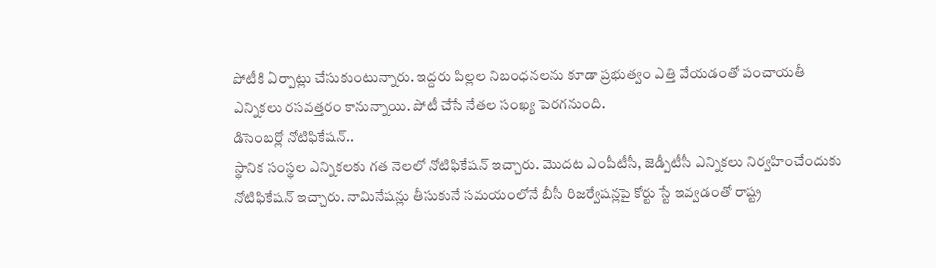పోటీకి ఏర్పాట్లు చేసుకుంటున్నారు. ఇద్దరు పిల్లల నిబంధనలను కూడా ప్రభుత్వం ఎత్తి వేయడంతో పంచాయతీ ఎన్నికలు రసవత్తరం కానున్నాయి. పోటీ చేసే నేతల సంఖ్య పెరగనుంది.
డిసెంబర్లో నోటిఫికేషన్..
స్థానిక సంస్థల ఎన్నికలకు గత నెలలో నోటిఫికేషన్ ఇచ్చారు. మొదట ఎంపీటీసీ, జెడ్పీటీసీ ఎన్నికలు నిర్వహించేందుకు నోటిఫికేషన్ ఇచ్చారు. నామినేషన్లు తీసుకునే సమయంలోనే బీసీ రిజర్వేషన్లపై కోర్టు స్టే ఇవ్వడంతో రాష్ట్ర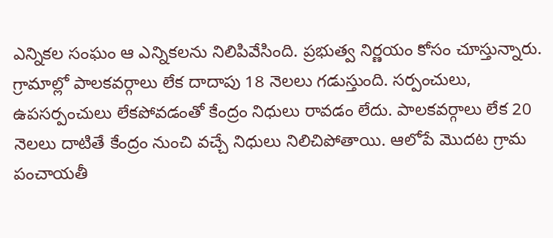ఎన్నికల సంఘం ఆ ఎన్నికలను నిలిపివేసింది. ప్రభుత్వ నిర్ణయం కోసం చూస్తున్నారు. గ్రామాల్లో పాలకవర్గాలు లేక దాదాపు 18 నెలలు గడుస్తుంది. సర్పంచులు, ఉపసర్పంచులు లేకపోవడంతో కేంద్రం నిధులు రావడం లేదు. పాలకవర్గాలు లేక 20 నెలలు దాటితే కేంద్రం నుంచి వచ్చే నిధులు నిలిచిపోతాయి. ఆలోపే మొదట గ్రామ పంచాయతీ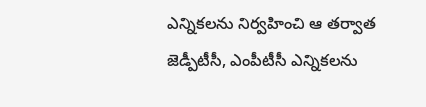ఎన్నికలను నిర్వహించి ఆ తర్వాత జెడ్పీటీసీ, ఎంపీటీసీ ఎన్నికలను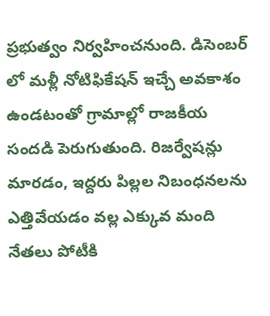ప్రభుత్వం నిర్వహించనుంది. డిసెంబర్ లో మళ్లీ నోటిఫికేషన్ ఇచ్చే అవకాశం ఉండటంతో గ్రామాల్లో రాజకీయ సందడి పెరుగుతుంది. రిజర్వేషన్లు మారడం, ఇద్దరు పిల్లల నిబంధనలను ఎత్తివేయడం వల్ల ఎక్కువ మంది నేతలు పోటీకి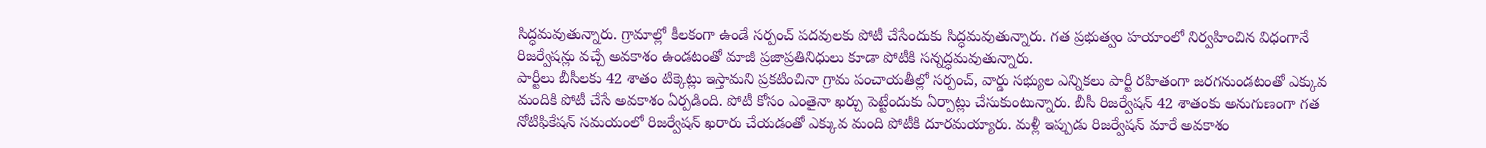సిద్ధమవుతున్నారు. గ్రామాల్లో కీలకంగా ఉండే సర్పంచ్ పదవులకు పోటీ చేసేందుకు సిద్ధమవుతున్నారు. గత ప్రభుత్వం హయాంలో నిర్వహించిన విధంగానే రిజర్వేషన్లు వచ్చే అవకాశం ఉండటంతో మాజీ ప్రజాప్రతినిధులు కూడా పోటీకి సన్నద్ధమవుతున్నారు.
పార్టీలు బీసీలకు 42 శాతం టిక్కెట్లు ఇస్తామని ప్రకటించినా గ్రామ పంచాయతీల్లో సర్పంచ్, వార్డు సభ్యుల ఎన్నికలు పార్టీ రహితంగా జరగనుండటంతో ఎక్కువ మందికి పోటీ చేసే అవకాశం ఏర్పడింది. పోటీ కోసం ఎంతైనా ఖర్చు పెట్టేందుకు ఏర్పాట్లు చేసుకుంటున్నారు. బీసీ రిజర్వేషన్ 42 శాతంకు అనుగుణంగా గత నోటిఫికేషన్ సమయంలో రిజర్వేషన్ ఖరారు చేయడంతో ఎక్కువ మంది పోటీకి దూరమయ్యారు. మళ్లీ ఇప్పుడు రిజర్వేషన్ మారే అవకాశం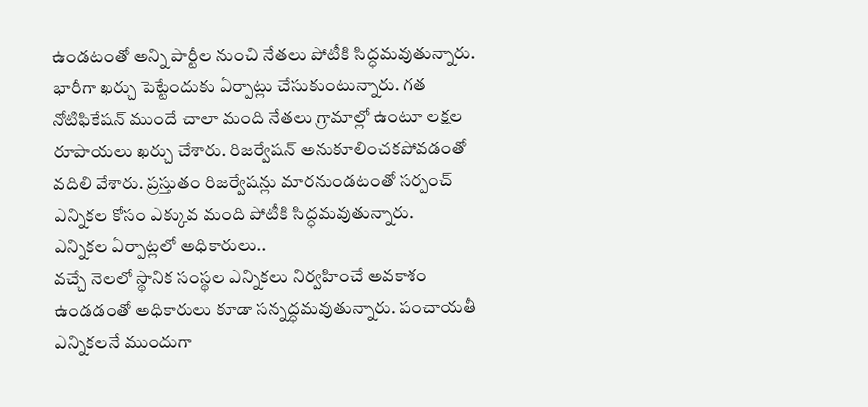ఉండటంతో అన్ని పార్టీల నుంచి నేతలు పోటీకి సిద్ధమవుతున్నారు. భారీగా ఖర్చు పెట్టేందుకు ఏర్పాట్లు చేసుకుంటున్నారు. గత నోటిఫికేషన్ ముందే చాలా మంది నేతలు గ్రామాల్లో ఉంటూ లక్షల రూపాయలు ఖర్చు చేశారు. రిజర్వేషన్ అనుకూలించకపోవడంతో వదిలి వేశారు. ప్రస్తుతం రిజర్వేషన్లు మారనుండటంతో సర్పంచ్ ఎన్నికల కోసం ఎక్కువ మంది పోటీకి సిద్ధమవుతున్నారు.
ఎన్నికల ఏర్పాట్లలో అధికారులు..
వచ్చే నెలలో స్థానిక సంస్థల ఎన్నికలు నిర్వహించే అవకాశం ఉండడంతో అధికారులు కూడా సన్నద్ధమవుతున్నారు. పంచాయతీ ఎన్నికలనే ముందుగా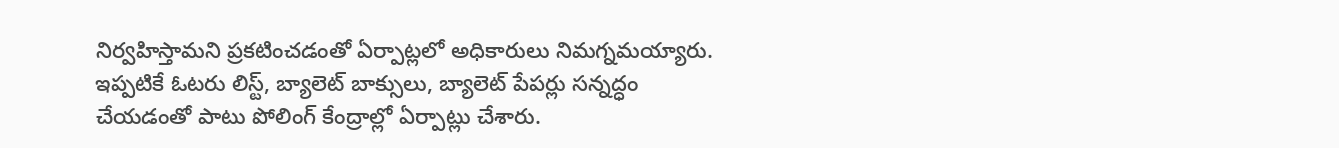నిర్వహిస్తామని ప్రకటించడంతో ఏర్పాట్లలో అధికారులు నిమగ్నమయ్యారు. ఇప్పటికే ఓటరు లిస్ట్, బ్యాలెట్ బాక్సులు, బ్యాలెట్ పేపర్లు సన్నద్ధం చేయడంతో పాటు పోలింగ్ కేంద్రాల్లో ఏర్పాట్లు చేశారు.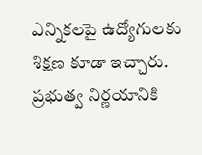ఎన్నికలపై ఉద్యోగులకు శిక్షణ కూడా ఇచ్చారు. ప్రభుత్వ నిర్ణయానికి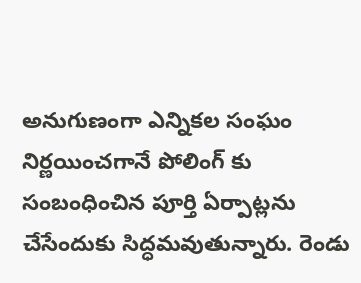అనుగుణంగా ఎన్నికల సంఘం నిర్ణయించగానే పోలింగ్ కు సంబంధించిన పూర్తి ఏర్పాట్లను చేసేందుకు సిద్ధమవుతున్నారు. రెండు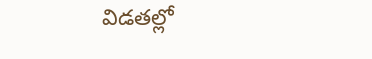విడతల్లో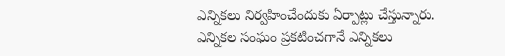ఎన్నికలు నిర్వహించేందుకు ఏర్పాట్లు చేస్తున్నారు. ఎన్నికల సంఘం ప్రకటించగానే ఎన్నికలు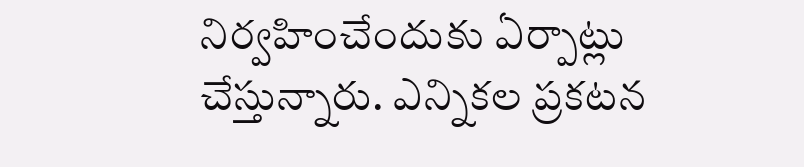నిర్వహించేందుకు ఏర్పాట్లు చేస్తున్నారు. ఎన్నికల ప్రకటన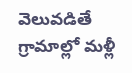వెలువడితే గ్రామాల్లో మళ్లీ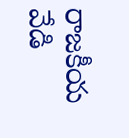రాజకీయ వేడి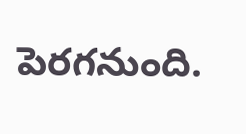పెరగనుంది.